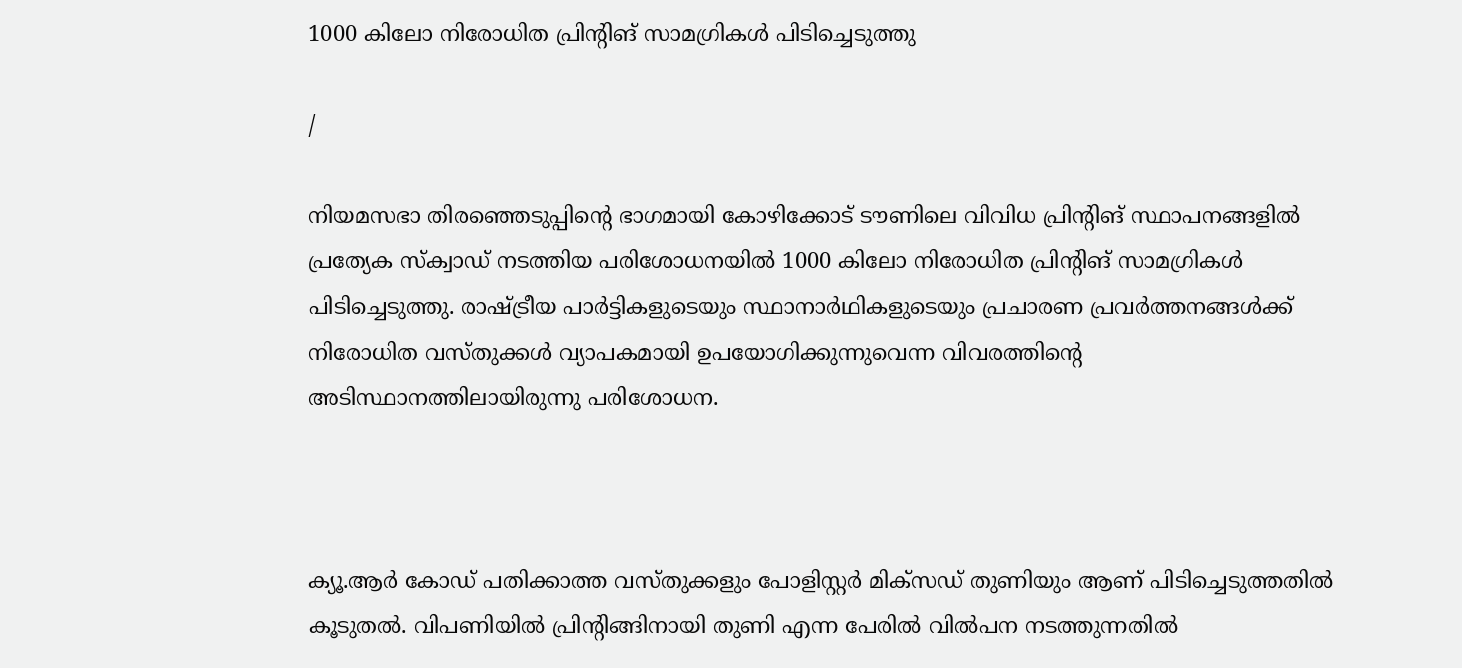1000 കിലോ നിരോധിത പ്രിന്റിങ് സാമഗ്രികള്‍ പിടിച്ചെടുത്തു

/

നിയമസഭാ തിരഞ്ഞെടുപ്പിന്റെ ഭാഗമായി കോഴിക്കോട് ടൗണിലെ വിവിധ പ്രിന്റിങ് സ്ഥാപനങ്ങളില്‍ പ്രത്യേക സ്‌ക്വാഡ് നടത്തിയ പരിശോധനയില്‍ 1000 കിലോ നിരോധിത പ്രിന്റിങ് സാമഗ്രികള്‍ പിടിച്ചെടുത്തു. രാഷ്ട്രീയ പാര്‍ട്ടികളുടെയും സ്ഥാനാര്‍ഥികളുടെയും പ്രചാരണ പ്രവര്‍ത്തനങ്ങള്‍ക്ക് നിരോധിത വസ്തുക്കള്‍ വ്യാപകമായി ഉപയോഗിക്കുന്നുവെന്ന വിവരത്തിന്റെ അടിസ്ഥാനത്തിലായിരുന്നു പരിശോധന.



ക്യൂ.ആര്‍ കോഡ് പതിക്കാത്ത വസ്തുക്കളും പോളിസ്റ്റര്‍ മിക്‌സഡ് തുണിയും ആണ് പിടിച്ചെടുത്തതില്‍ കൂടുതല്‍. വിപണിയില്‍ പ്രിന്റിങ്ങിനായി തുണി എന്ന പേരില്‍ വില്‍പന നടത്തുന്നതില്‍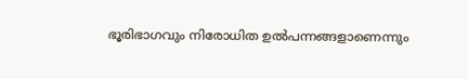ഭൂരിഭാഗവും നിരോധിത ഉല്‍പന്നങ്ങളാണെന്നും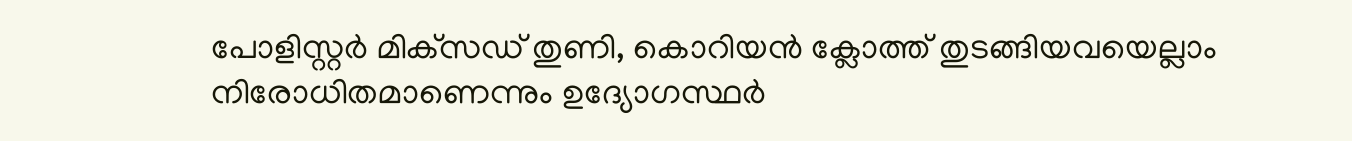പോളിസ്റ്റര്‍ മിക്‌സഡ് തുണി, കൊറിയന്‍ ക്ലോത്ത് തുടങ്ങിയവയെല്ലാം നിരോധിതമാണെന്നും ഉദ്യോഗസ്ഥര്‍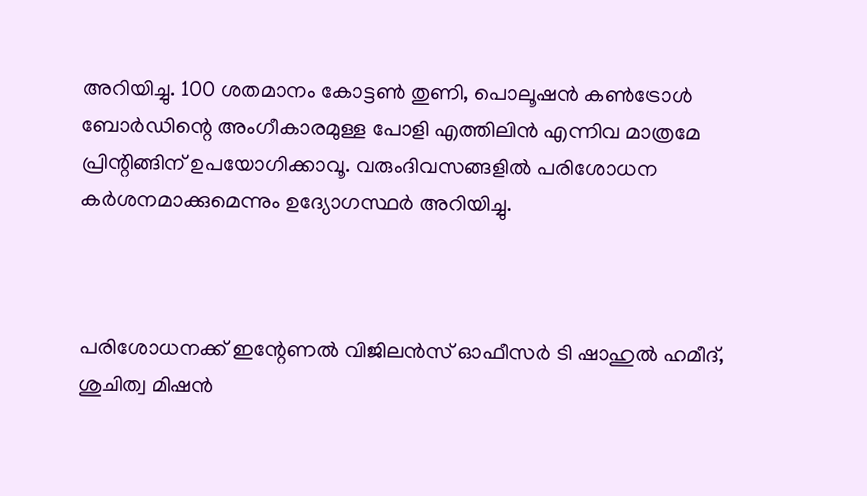അറിയിച്ചു. 100 ശതമാനം കോട്ടണ്‍ തുണി, പൊലൂഷന്‍ കണ്‍ട്രോള്‍ ബോര്‍ഡിന്റെ അംഗീകാരമുള്ള പോളി എത്തിലിന്‍ എന്നിവ മാത്രമേ പ്രിന്റിങ്ങിന് ഉപയോഗിക്കാവൂ. വരുംദിവസങ്ങളില്‍ പരിശോധന കര്‍ശനമാക്കുമെന്നും ഉദ്യോഗസ്ഥര്‍ അറിയിച്ചു.



പരിശോധനക്ക് ഇന്റേണല്‍ വിജിലന്‍സ് ഓഫീസര്‍ ടി ഷാഹുല്‍ ഹമീദ്, ശുചിത്വ മിഷന്‍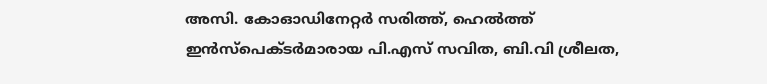അസി. കോഓഡിനേറ്റര്‍ സരിത്ത്, ഹെല്‍ത്ത് ഇന്‍സ്‌പെക്ടര്‍മാരായ പി.എസ് സവിത, ബി.വി ശ്രീലത,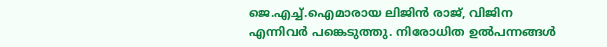ജെ.എച്ച്.ഐമാരായ ലിജിന്‍ രാജ്, വിജിന എന്നിവര്‍ പങ്കെടുത്തു. നിരോധിത ഉല്‍പന്നങ്ങള്‍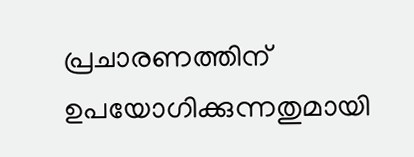പ്രചാരണത്തിന് ഉപയോഗിക്കുന്നതുമായി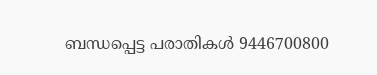ബന്ധപ്പെട്ട പരാതികള്‍ 9446700800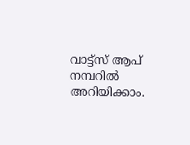വാട്ട്‌സ് ആപ് നമ്പറില്‍ അറിയിക്കാം.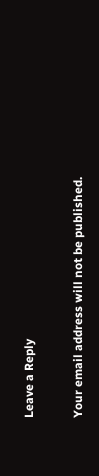Leave a Reply

Your email address will not be published.